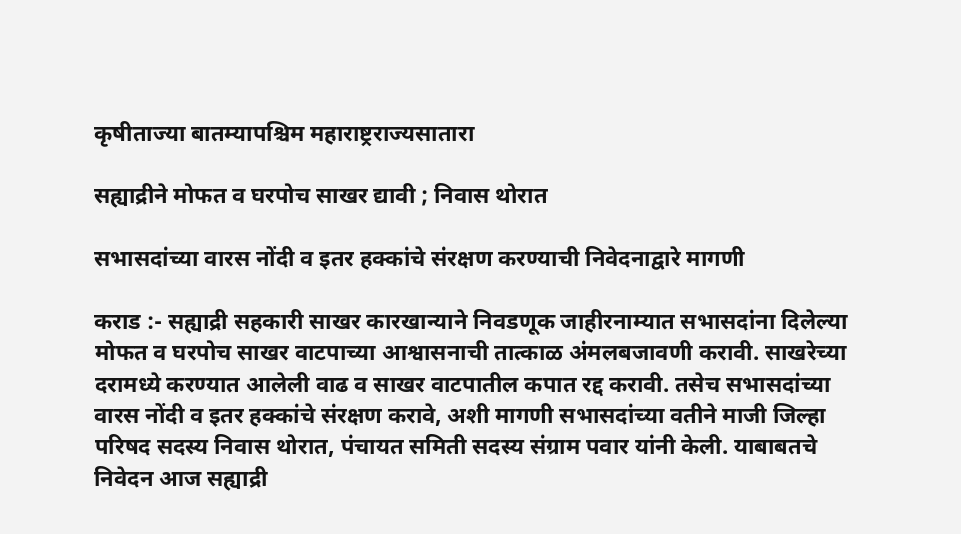कृषीताज्या बातम्यापश्चिम महाराष्ट्रराज्यसातारा

सह्याद्रीने मोफत व घरपोच साखर द्यावी ; निवास थोरात

सभासदांच्या वारस नोंदी व इतर हक्कांचे संरक्षण करण्याची निवेदनाद्वारे मागणी

कराड :- सह्याद्री सहकारी साखर कारखान्याने निवडणूक जाहीरनाम्यात सभासदांना दिलेल्या मोफत व घरपोच साखर वाटपाच्या आश्वासनाची तात्काळ अंमलबजावणी करावी. साखरेच्या दरामध्ये करण्यात आलेली वाढ व साखर वाटपातील कपात रद्द करावी. तसेच सभासदांच्या वारस नोंदी व इतर हक्कांचे संरक्षण करावे, अशी मागणी सभासदांच्या वतीने माजी जिल्हा परिषद सदस्य निवास थोरात, पंचायत समिती सदस्य संग्राम पवार यांनी केली. याबाबतचे निवेदन आज सह्याद्री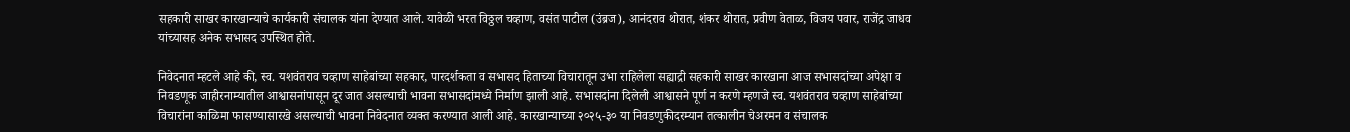सहकारी साखर कारखान्याचे कार्यकारी संचालक यांना देण्यात आले. यावेळी भरत विठ्ठल चव्हाण, वसंत पाटील (उंब्रज), आनंदराव थोरात, शंकर थोरात, प्रवीण वेताळ, विजय पवार, राजेंद्र जाधव यांच्यासह अनेक सभासद उपस्थित होते.

निवेदनात म्हटले आहे की, स्व. यशवंतराव चव्हाण साहेबांच्या सहकार, पारदर्शकता व सभासद हिताच्या विचारातून उभा राहिलेला सह्याद्री सहकारी साखर कारखाना आज सभासदांच्या अपेक्षा व निवडणूक जाहीरनाम्यातील आश्वासनांपासून दूर जात असल्याची भावना सभासदांमध्ये निर्माण झाली आहे. सभासदांना दिलेली आश्वासने पूर्ण न करणे म्हणजे स्व. यशवंतराव चव्हाण साहेबांच्या विचारांना काळिमा फासण्यासारखे असल्याची भावना निवेदनात व्यक्त करण्यात आली आहे. कारखान्याच्या २०२५-३० या निवडणुकीदरम्यान तत्कालीन चेअरमन व संचालक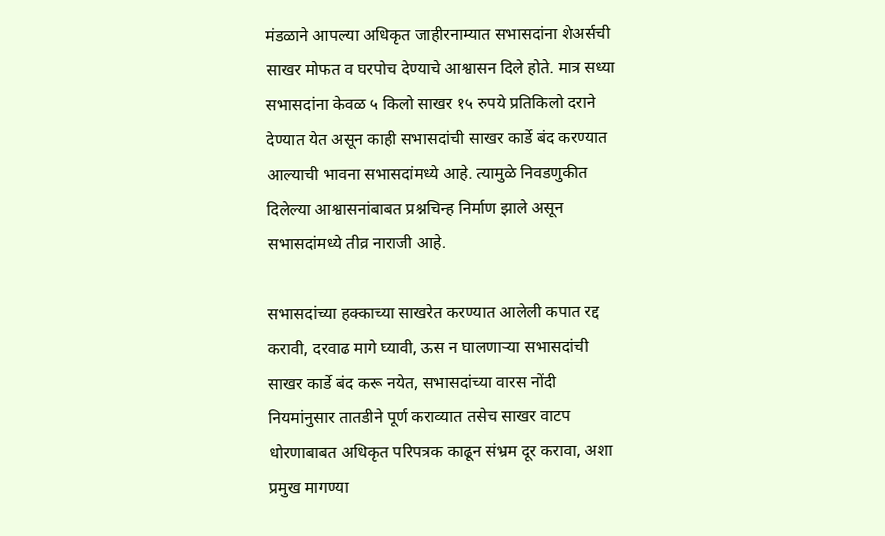मंडळाने आपल्या अधिकृत जाहीरनाम्यात सभासदांना शेअर्सची साखर मोफत व घरपोच देण्याचे आश्वासन दिले होते. मात्र सध्या सभासदांना केवळ ५ किलो साखर १५ रुपये प्रतिकिलो दराने देण्यात येत असून काही सभासदांची साखर कार्डे बंद करण्यात आल्याची भावना सभासदांमध्ये आहे. त्यामुळे निवडणुकीत दिलेल्या आश्वासनांबाबत प्रश्नचिन्ह निर्माण झाले असून सभासदांमध्ये तीव्र नाराजी आहे.

सभासदांच्या हक्काच्या साखरेत करण्यात आलेली कपात रद्द करावी, दरवाढ मागे घ्यावी, ऊस न घालणाऱ्या सभासदांची साखर कार्डे बंद करू नयेत, सभासदांच्या वारस नोंदी नियमांनुसार तातडीने पूर्ण कराव्यात तसेच साखर वाटप धोरणाबाबत अधिकृत परिपत्रक काढून संभ्रम दूर करावा, अशा प्रमुख मागण्या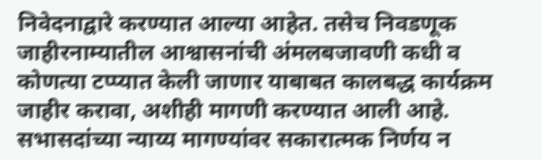निवेदनाद्वारे करण्यात आल्या आहेत. तसेच निवडणूक जाहीरनाम्यातील आश्वासनांची अंमलबजावणी कधी व कोणत्या टप्प्यात केली जाणार याबाबत कालबद्ध कार्यक्रम जाहीर करावा, अशीही मागणी करण्यात आली आहे. सभासदांच्या न्याय्य मागण्यांवर सकारात्मक निर्णय न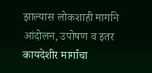झाल्यास लोकशाही मार्गाने आंदोलन, उपोषण व इतर कायदेशीर मार्गांचा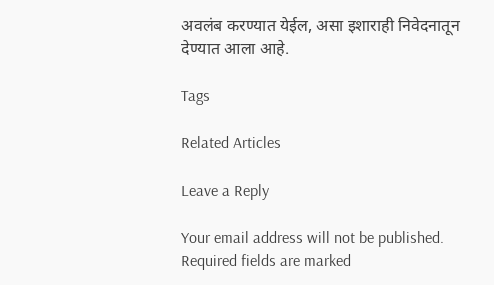अवलंब करण्यात येईल, असा इशाराही निवेदनातून देण्यात आला आहे.

Tags

Related Articles

Leave a Reply

Your email address will not be published. Required fields are marked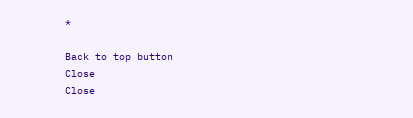*

Back to top button
Close
Close